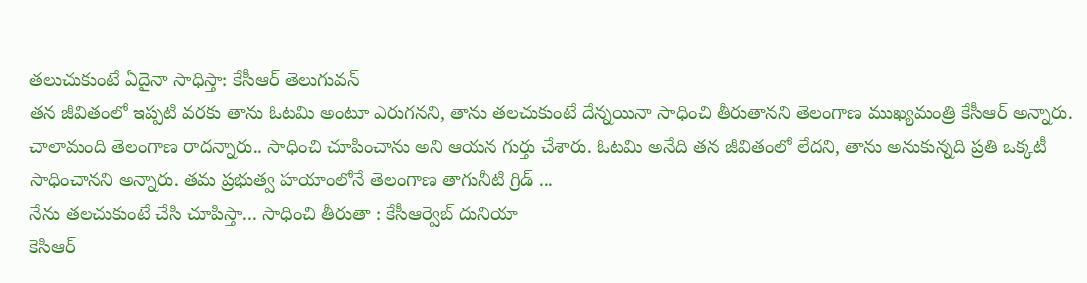తలుచుకుంటే ఏదైనా సాధిస్తా: కేసీఆర్ తెలుగువన్
తన జీవితంలో ఇప్పటి వరకు తాను ఓటమి అంటూ ఎరుగనని, తాను తలచుకుంటే దేన్నయినా సాధించి తీరుతానని తెలంగాణ ముఖ్యమంత్రి కేసీఆర్ అన్నారు. చాలామంది తెలంగాణ రాదన్నారు.. సాధించి చూపించాను అని ఆయన గుర్తు చేశారు. ఓటమి అనేది తన జీవితంలో లేదని, తాను అనుకున్నది ప్రతి ఒక్కటీ సాధించానని అన్నారు. తమ ప్రభుత్వ హయాంలోనే తెలంగాణ తాగునీటి గ్రిడ్ ...
నేను తలచుకుంటే చేసి చూపిస్తా... సాధించి తీరుతా : కేసీఆర్వెబ్ దునియా
కెసిఆర్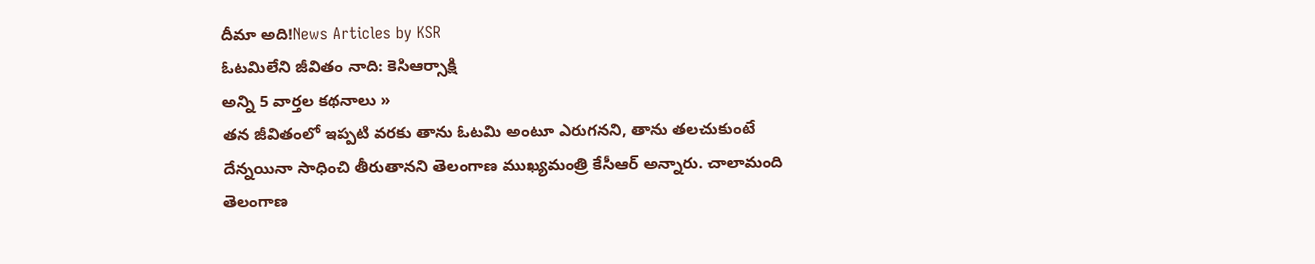దీమా అది!News Articles by KSR
ఓటమిలేని జీవితం నాది: కెసిఆర్సాక్షి
అన్ని 5 వార్తల కథనాలు »
తన జీవితంలో ఇప్పటి వరకు తాను ఓటమి అంటూ ఎరుగనని, తాను తలచుకుంటే దేన్నయినా సాధించి తీరుతానని తెలంగాణ ముఖ్యమంత్రి కేసీఆర్ అన్నారు. చాలామంది తెలంగాణ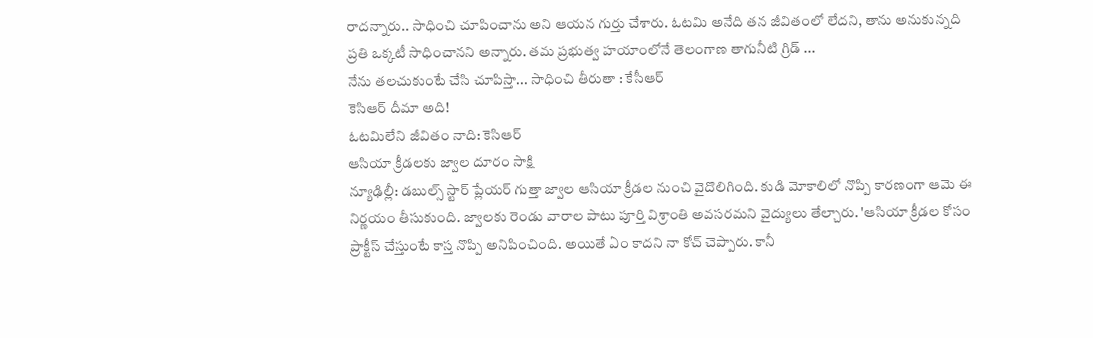రాదన్నారు.. సాధించి చూపించాను అని ఆయన గుర్తు చేశారు. ఓటమి అనేది తన జీవితంలో లేదని, తాను అనుకున్నది ప్రతి ఒక్కటీ సాధించానని అన్నారు. తమ ప్రభుత్వ హయాంలోనే తెలంగాణ తాగునీటి గ్రిడ్ ...
నేను తలచుకుంటే చేసి చూపిస్తా... సాధించి తీరుతా : కేసీఆర్
కెసిఆర్ దీమా అది!
ఓటమిలేని జీవితం నాది: కెసిఆర్
ఆసియా క్రీడలకు జ్వాల దూరం సాక్షి
న్యూఢిల్లీ: డబుల్స్ స్టార్ ప్లేయర్ గుత్తా జ్వాల ఆసియా క్రీడల నుంచి వైదొలిగింది. కుడి మోకాలిలో నొప్పి కారణంగా ఆమె ఈ నిర్ణయం తీసుకుంది. జ్వాలకు రెండు వారాల పాటు పూర్తి విశ్రాంతి అవసరమని వైద్యులు తేల్చారు. 'ఆసియా క్రీడల కోసం ప్రాక్టీస్ చేస్తుంటే కాస్త నొప్పి అనిపించింది. అయితే ఏం కాదని నా కోచ్ చెప్పారు. కానీ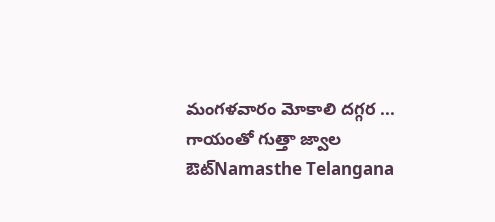మంగళవారం మోకాలి దగ్గర ...
గాయంతో గుత్తా జ్వాల ఔట్Namasthe Telangana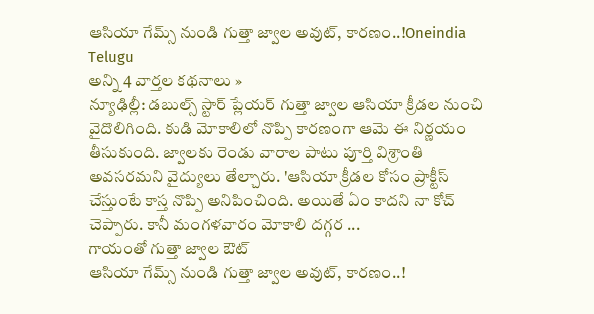ఆసియా గేమ్స్ నుండి గుత్తా జ్వాల అవుట్, కారణం..!Oneindia Telugu
అన్ని 4 వార్తల కథనాలు »
న్యూఢిల్లీ: డబుల్స్ స్టార్ ప్లేయర్ గుత్తా జ్వాల ఆసియా క్రీడల నుంచి వైదొలిగింది. కుడి మోకాలిలో నొప్పి కారణంగా ఆమె ఈ నిర్ణయం తీసుకుంది. జ్వాలకు రెండు వారాల పాటు పూర్తి విశ్రాంతి అవసరమని వైద్యులు తేల్చారు. 'ఆసియా క్రీడల కోసం ప్రాక్టీస్ చేస్తుంటే కాస్త నొప్పి అనిపించింది. అయితే ఏం కాదని నా కోచ్ చెప్పారు. కానీ మంగళవారం మోకాలి దగ్గర ...
గాయంతో గుత్తా జ్వాల ఔట్
ఆసియా గేమ్స్ నుండి గుత్తా జ్వాల అవుట్, కారణం..!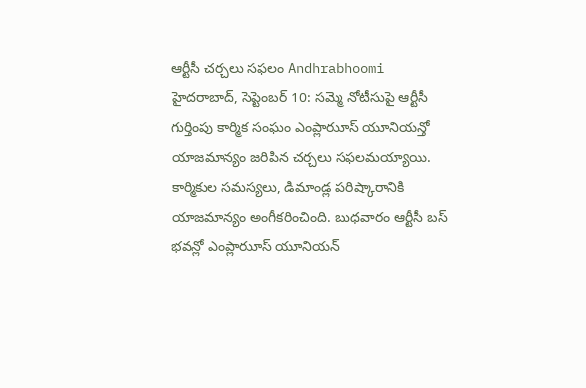ఆర్టీసీ చర్చలు సఫలం Andhrabhoomi
హైదరాబాద్, సెప్టెంబర్ 10: సమ్మె నోటీసుపై ఆర్టీసీ గుర్తింపు కార్మిక సంఘం ఎంప్లారుూస్ యూనియన్తో యాజమాన్యం జరిపిన చర్చలు సఫలమయ్యాయి. కార్మికుల సమస్యలు, డిమాండ్ల పరిష్కారానికి యాజమాన్యం అంగీకరించింది. బుధవారం ఆర్టీసీ బస్ భవన్లో ఎంప్లారుూస్ యూనియన్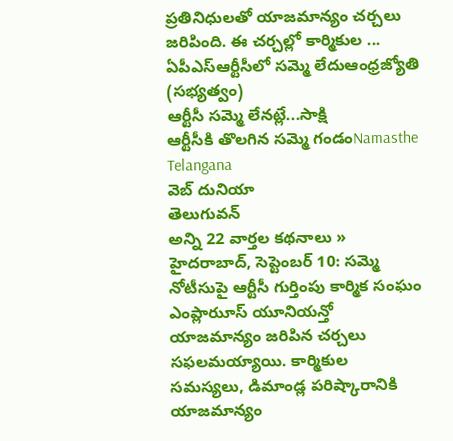ప్రతినిధులతో యాజమాన్యం చర్చలు జరిపింది. ఈ చర్చల్లో కార్మికుల ...
ఏపీఎస్ఆర్టీసీలో సమ్మె లేదుఆంధ్రజ్యోతి (సభ్యత్వం)
ఆర్టీసీ సమ్మె లేనట్లే...సాక్షి
ఆర్టీసీకి తొలగిన సమ్మె గండంNamasthe Telangana
వెబ్ దునియా
తెలుగువన్
అన్ని 22 వార్తల కథనాలు »
హైదరాబాద్, సెప్టెంబర్ 10: సమ్మె నోటీసుపై ఆర్టీసీ గుర్తింపు కార్మిక సంఘం ఎంప్లారుూస్ యూనియన్తో యాజమాన్యం జరిపిన చర్చలు సఫలమయ్యాయి. కార్మికుల సమస్యలు, డిమాండ్ల పరిష్కారానికి యాజమాన్యం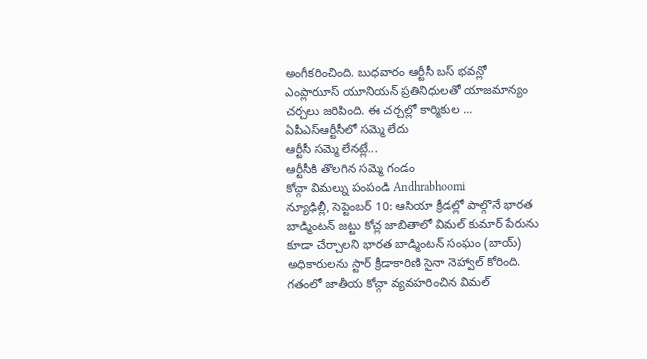అంగీకరించింది. బుధవారం ఆర్టీసీ బస్ భవన్లో ఎంప్లారుూస్ యూనియన్ ప్రతినిధులతో యాజమాన్యం చర్చలు జరిపింది. ఈ చర్చల్లో కార్మికుల ...
ఏపీఎస్ఆర్టీసీలో సమ్మె లేదు
ఆర్టీసీ సమ్మె లేనట్లే...
ఆర్టీసీకి తొలగిన సమ్మె గండం
కోచ్గా విమల్ను పంపండి Andhrabhoomi
న్యూఢిల్లీ, సెప్టెంబర్ 10: ఆసియా క్రీడల్లో పాల్గొనే భారత బాడ్మింటన్ జట్టు కోచ్ల జాబితాలో విమల్ కుమార్ పేరును కూడా చేర్చాలని భారత బాడ్మింటన్ సంఘం (బాయ్) అధికారులను స్టార్ క్రీడాకారిణి సైనా నెహ్వాల్ కోరింది. గతంలో జాతీయ కోచ్గా వ్యవహరించిన విమల్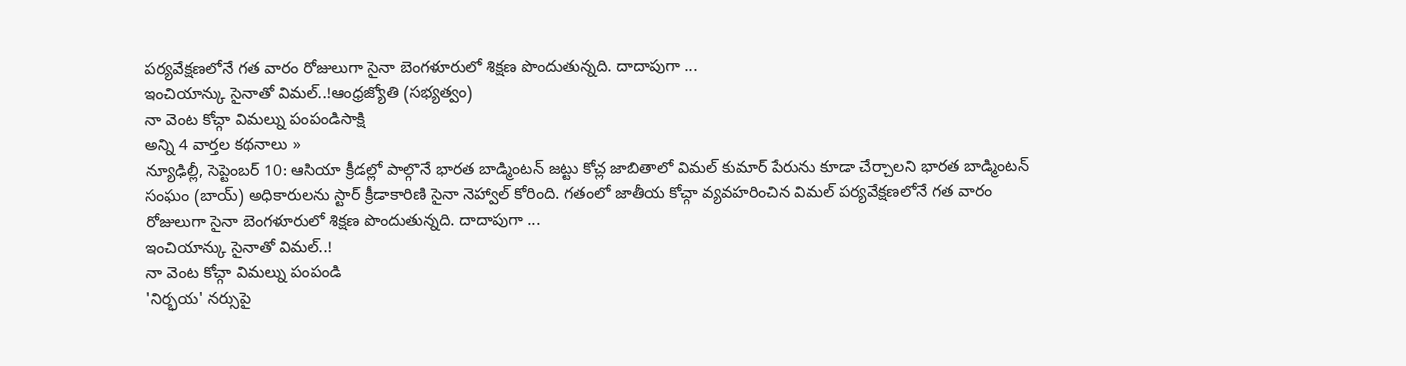పర్యవేక్షణలోనే గత వారం రోజులుగా సైనా బెంగళూరులో శిక్షణ పొందుతున్నది. దాదాపుగా ...
ఇంచియాన్కు సైనాతో విమల్..!ఆంధ్రజ్యోతి (సభ్యత్వం)
నా వెంట కోచ్గా విమల్ను పంపండిసాక్షి
అన్ని 4 వార్తల కథనాలు »
న్యూఢిల్లీ, సెప్టెంబర్ 10: ఆసియా క్రీడల్లో పాల్గొనే భారత బాడ్మింటన్ జట్టు కోచ్ల జాబితాలో విమల్ కుమార్ పేరును కూడా చేర్చాలని భారత బాడ్మింటన్ సంఘం (బాయ్) అధికారులను స్టార్ క్రీడాకారిణి సైనా నెహ్వాల్ కోరింది. గతంలో జాతీయ కోచ్గా వ్యవహరించిన విమల్ పర్యవేక్షణలోనే గత వారం రోజులుగా సైనా బెంగళూరులో శిక్షణ పొందుతున్నది. దాదాపుగా ...
ఇంచియాన్కు సైనాతో విమల్..!
నా వెంట కోచ్గా విమల్ను పంపండి
'నిర్భయ' నర్సుపై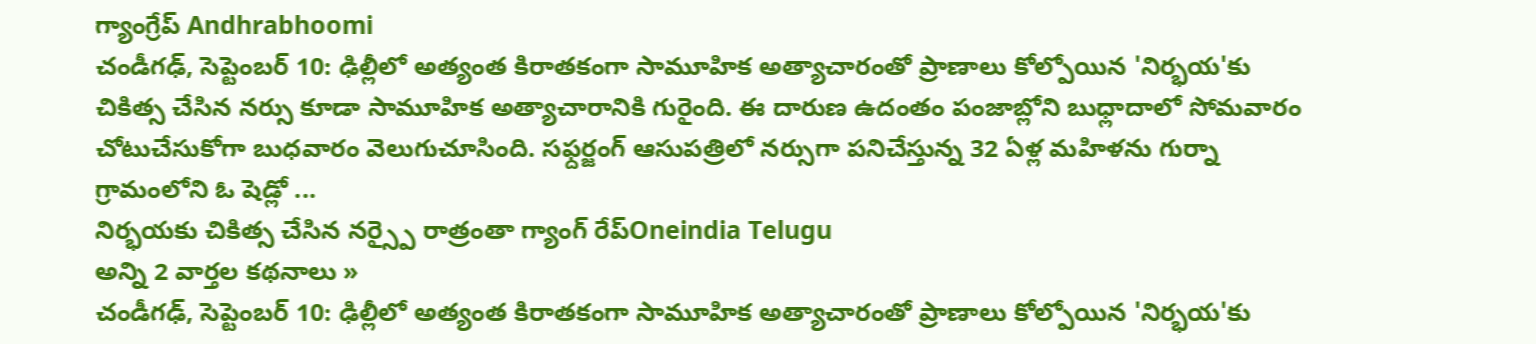గ్యాంగ్రేప్ Andhrabhoomi
చండీగఢ్, సెప్టెంబర్ 10: ఢిల్లీలో అత్యంత కిరాతకంగా సామూహిక అత్యాచారంతో ప్రాణాలు కోల్పోయిన 'నిర్భయ'కు చికిత్స చేసిన నర్సు కూడా సామూహిక అత్యాచారానికి గురైంది. ఈ దారుణ ఉదంతం పంజాబ్లోని బుధ్లాదాలో సోమవారం చోటుచేసుకోగా బుధవారం వెలుగుచూసింది. సఫ్దర్జంగ్ ఆసుపత్రిలో నర్సుగా పనిచేస్తున్న 32 ఏళ్ల మహిళను గుర్నా గ్రామంలోని ఓ షెడ్లో ...
నిర్భయకు చికిత్స చేసిన నర్స్పై రాత్రంతా గ్యాంగ్ రేప్Oneindia Telugu
అన్ని 2 వార్తల కథనాలు »
చండీగఢ్, సెప్టెంబర్ 10: ఢిల్లీలో అత్యంత కిరాతకంగా సామూహిక అత్యాచారంతో ప్రాణాలు కోల్పోయిన 'నిర్భయ'కు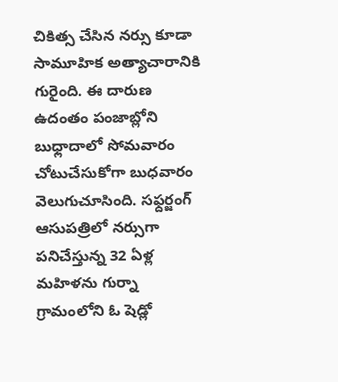చికిత్స చేసిన నర్సు కూడా సామూహిక అత్యాచారానికి గురైంది. ఈ దారుణ ఉదంతం పంజాబ్లోని బుధ్లాదాలో సోమవారం చోటుచేసుకోగా బుధవారం వెలుగుచూసింది. సఫ్దర్జంగ్ ఆసుపత్రిలో నర్సుగా పనిచేస్తున్న 32 ఏళ్ల మహిళను గుర్నా గ్రామంలోని ఓ షెడ్లో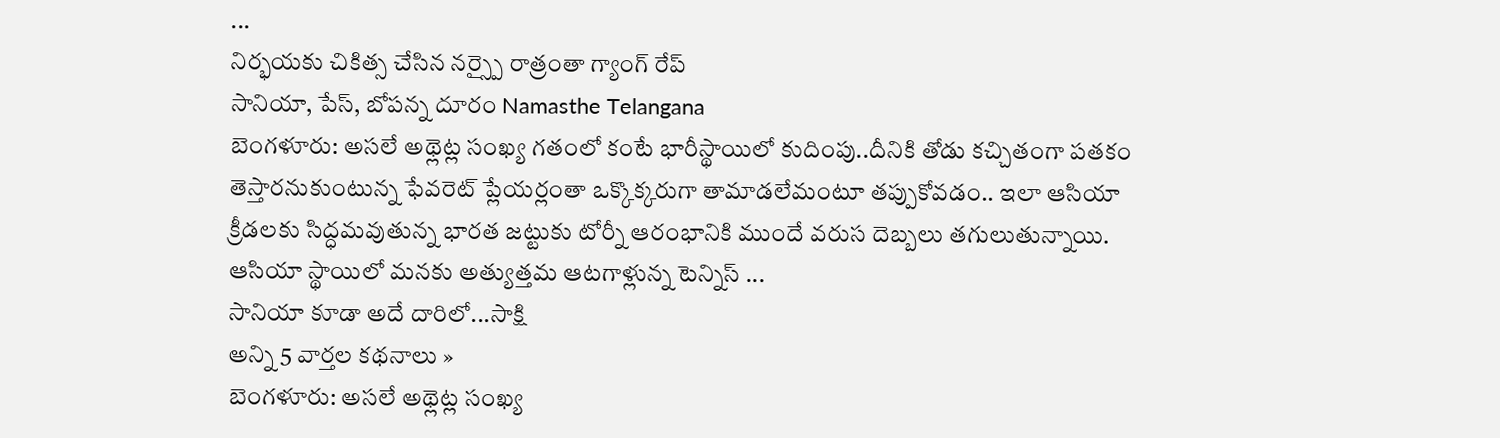...
నిర్భయకు చికిత్స చేసిన నర్స్పై రాత్రంతా గ్యాంగ్ రేప్
సానియా, పేస్, బోపన్న దూరం Namasthe Telangana
బెంగళూరు: అసలే అథ్లెట్ల సంఖ్య గతంలో కంటే భారీస్థాయిలో కుదింపు..దీనికి తోడు కచ్చితంగా పతకం తెస్తారనుకుంటున్న ఫేవరెట్ ప్లేయర్లంతా ఒక్కొక్కరుగా తామాడలేమంటూ తప్పుకోవడం.. ఇలా ఆసియా క్రీడలకు సిద్ధమవుతున్న భారత జట్టుకు టోర్నీ ఆరంభానికి ముందే వరుస దెబ్బలు తగులుతున్నాయి. ఆసియా స్థాయిలో మనకు అత్యుత్తమ ఆటగాళ్లున్న టెన్నిస్ ...
సానియా కూడా అదే దారిలో...సాక్షి
అన్ని 5 వార్తల కథనాలు »
బెంగళూరు: అసలే అథ్లెట్ల సంఖ్య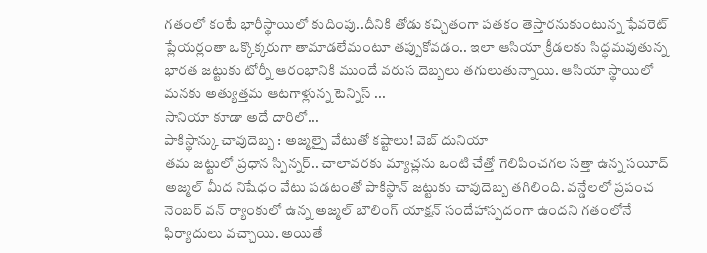గతంలో కంటే భారీస్థాయిలో కుదింపు..దీనికి తోడు కచ్చితంగా పతకం తెస్తారనుకుంటున్న ఫేవరెట్ ప్లేయర్లంతా ఒక్కొక్కరుగా తామాడలేమంటూ తప్పుకోవడం.. ఇలా ఆసియా క్రీడలకు సిద్ధమవుతున్న భారత జట్టుకు టోర్నీ ఆరంభానికి ముందే వరుస దెబ్బలు తగులుతున్నాయి. ఆసియా స్థాయిలో మనకు అత్యుత్తమ ఆటగాళ్లున్న టెన్నిస్ ...
సానియా కూడా అదే దారిలో...
పాకిస్థాన్కు చావుదెబ్బ : అజ్మల్పై వేటుతో కష్టాలు! వెబ్ దునియా
తమ జట్టులో ప్రధాన స్పిన్నర్.. చాలావరకు మ్యాచ్లను ఒంటి చేత్తో గెలిపించగల సత్తా ఉన్న సయీద్ అజ్మల్ మీద నిషేధం వేటు పడటంతో పాకిస్థాన్ జట్టుకు చావుదెబ్బ తగిలింది. వన్డేలలో ప్రపంచ నెంబర్ వన్ ర్యాంకులో ఉన్న అజ్మల్ బౌలింగ్ యాక్షన్ సందేహాస్పదంగా ఉందని గతంలోనే ఫిర్యాదులు వచ్చాయి. అయితే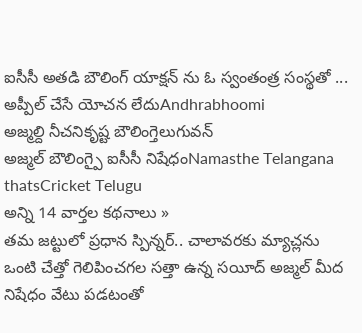ఐసీసీ అతడి బౌలింగ్ యాక్షన్ ను ఓ స్వంతంత్ర సంస్థతో ...
అప్పీల్ చేసే యోచన లేదుAndhrabhoomi
అజ్మల్ది నీచనికృష్ట బౌలింగ్తెలుగువన్
అజ్మల్ బౌలింగ్పై ఐసీసీ నిషేధంNamasthe Telangana
thatsCricket Telugu
అన్ని 14 వార్తల కథనాలు »
తమ జట్టులో ప్రధాన స్పిన్నర్.. చాలావరకు మ్యాచ్లను ఒంటి చేత్తో గెలిపించగల సత్తా ఉన్న సయీద్ అజ్మల్ మీద నిషేధం వేటు పడటంతో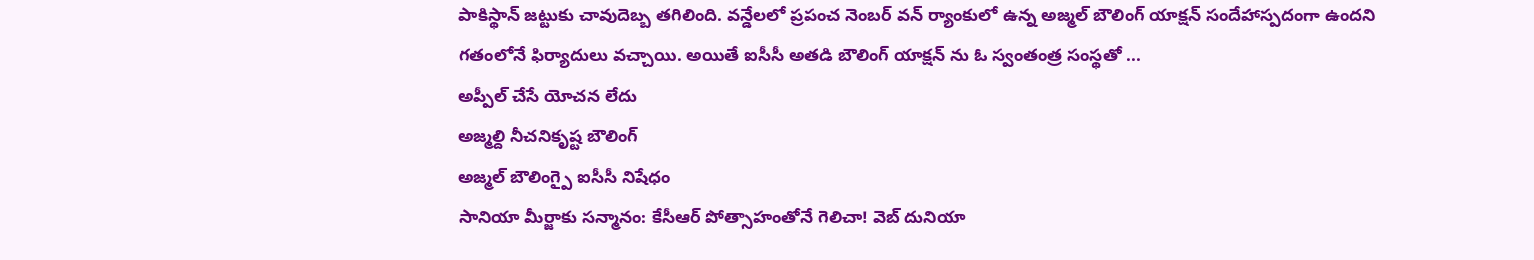పాకిస్థాన్ జట్టుకు చావుదెబ్బ తగిలింది. వన్డేలలో ప్రపంచ నెంబర్ వన్ ర్యాంకులో ఉన్న అజ్మల్ బౌలింగ్ యాక్షన్ సందేహాస్పదంగా ఉందని గతంలోనే ఫిర్యాదులు వచ్చాయి. అయితే ఐసీసీ అతడి బౌలింగ్ యాక్షన్ ను ఓ స్వంతంత్ర సంస్థతో ...
అప్పీల్ చేసే యోచన లేదు
అజ్మల్ది నీచనికృష్ట బౌలింగ్
అజ్మల్ బౌలింగ్పై ఐసీసీ నిషేధం
సానియా మీర్జాకు సన్మానం: కేసీఆర్ పోత్సాహంతోనే గెలిచా! వెబ్ దునియా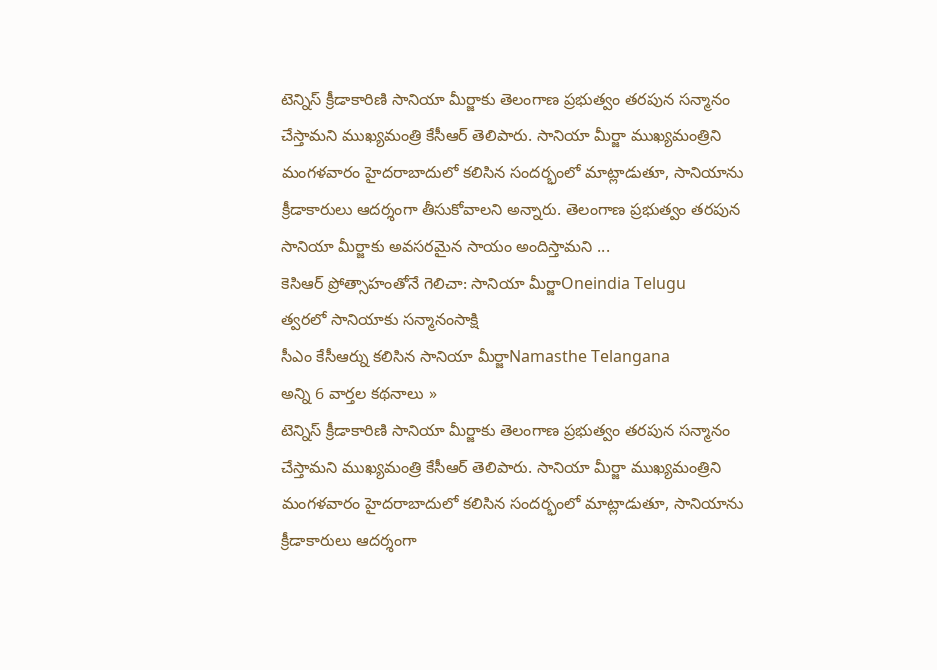టెన్నిస్ క్రీడాకారిణి సానియా మీర్జాకు తెలంగాణ ప్రభుత్వం తరపున సన్మానం చేస్తామని ముఖ్యమంత్రి కేసీఆర్ తెలిపారు. సానియా మీర్జా ముఖ్యమంత్రిని మంగళవారం హైదరాబాదులో కలిసిన సందర్భంలో మాట్లాడుతూ, సానియాను క్రీడాకారులు ఆదర్శంగా తీసుకోవాలని అన్నారు. తెలంగాణ ప్రభుత్వం తరపున సానియా మీర్జాకు అవసరమైన సాయం అందిస్తామని ...
కెసిఆర్ ప్రోత్సాహంతోనే గెలిచా: సానియా మీర్జాOneindia Telugu
త్వరలో సానియాకు సన్మానంసాక్షి
సీఎం కేసీఆర్ను కలిసిన సానియా మీర్జాNamasthe Telangana
అన్ని 6 వార్తల కథనాలు »
టెన్నిస్ క్రీడాకారిణి సానియా మీర్జాకు తెలంగాణ ప్రభుత్వం తరపున సన్మానం చేస్తామని ముఖ్యమంత్రి కేసీఆర్ తెలిపారు. సానియా మీర్జా ముఖ్యమంత్రిని మంగళవారం హైదరాబాదులో కలిసిన సందర్భంలో మాట్లాడుతూ, సానియాను క్రీడాకారులు ఆదర్శంగా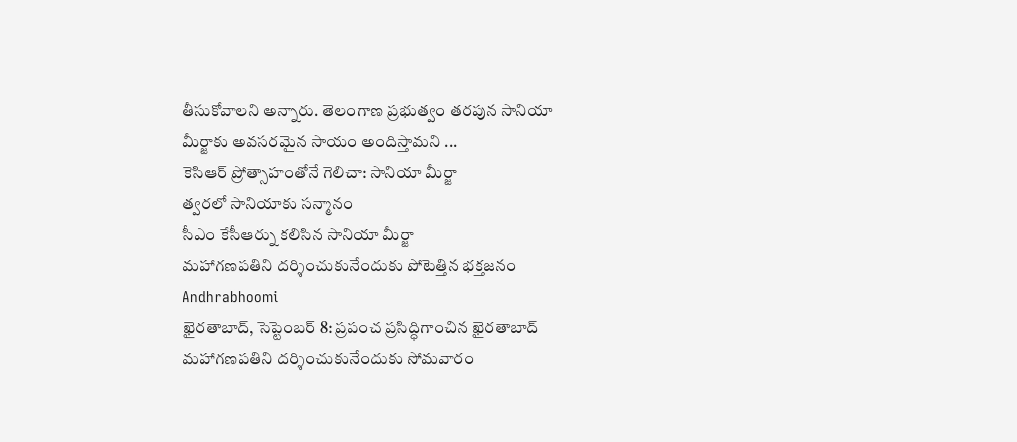తీసుకోవాలని అన్నారు. తెలంగాణ ప్రభుత్వం తరపున సానియా మీర్జాకు అవసరమైన సాయం అందిస్తామని ...
కెసిఆర్ ప్రోత్సాహంతోనే గెలిచా: సానియా మీర్జా
త్వరలో సానియాకు సన్మానం
సీఎం కేసీఆర్ను కలిసిన సానియా మీర్జా
మహాగణపతిని దర్శించుకునేందుకు పోటెత్తిన భక్తజనం Andhrabhoomi
ఖైరతాబాద్, సెప్టెంబర్ 8: ప్రపంచ ప్రసిద్ధిగాంచిన ఖైరతాబాద్ మహాగణపతిని దర్శించుకునేందుకు సోమవారం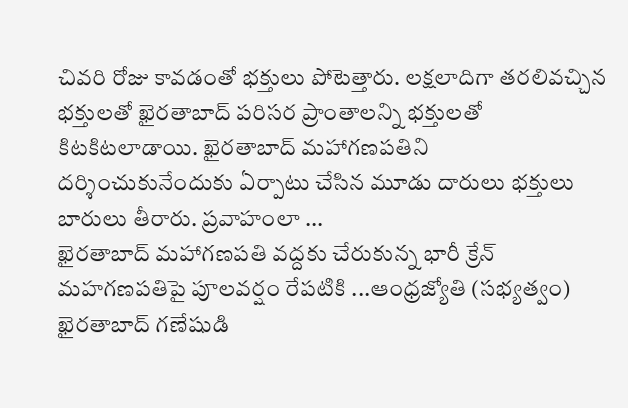చివరి రోజు కావడంతో భక్తులు పోటెత్తారు. లక్షలాదిగా తరలివచ్చిన భక్తులతో ఖైరతాబాద్ పరిసర ప్రాంతాలన్ని భక్తులతో కిటకిటలాడాయి. ఖైరతాబాద్ మహాగణపతిని దర్శించుకునేందుకు ఏర్పాటు చేసిన మూడు దారులు భక్తులు బారులు తీరారు. ప్రవాహంలా ...
ఖైరతాబాద్ మహాగణపతి వద్దకు చేరుకున్న భారీ క్రేన్ మహగణపతిపై పూలవర్షం రేపటికి ...ఆంధ్రజ్యోతి (సభ్యత్వం)
ఖైరతాబాద్ గణేషుడి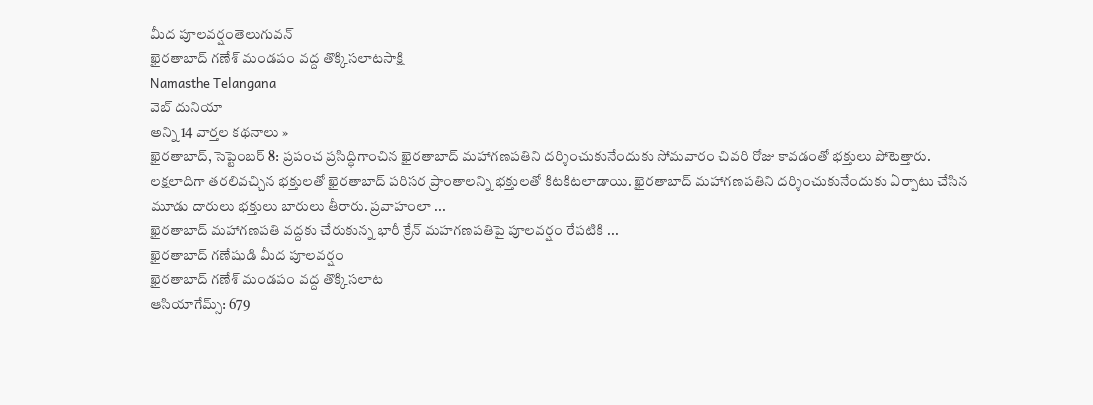మీద పూలవర్షంతెలుగువన్
ఖైరతాబాద్ గణేశ్ మండపం వద్ద తొక్కిసలాటసాక్షి
Namasthe Telangana
వెబ్ దునియా
అన్ని 14 వార్తల కథనాలు »
ఖైరతాబాద్, సెప్టెంబర్ 8: ప్రపంచ ప్రసిద్ధిగాంచిన ఖైరతాబాద్ మహాగణపతిని దర్శించుకునేందుకు సోమవారం చివరి రోజు కావడంతో భక్తులు పోటెత్తారు. లక్షలాదిగా తరలివచ్చిన భక్తులతో ఖైరతాబాద్ పరిసర ప్రాంతాలన్ని భక్తులతో కిటకిటలాడాయి. ఖైరతాబాద్ మహాగణపతిని దర్శించుకునేందుకు ఏర్పాటు చేసిన మూడు దారులు భక్తులు బారులు తీరారు. ప్రవాహంలా ...
ఖైరతాబాద్ మహాగణపతి వద్దకు చేరుకున్న భారీ క్రేన్ మహగణపతిపై పూలవర్షం రేపటికి ...
ఖైరతాబాద్ గణేషుడి మీద పూలవర్షం
ఖైరతాబాద్ గణేశ్ మండపం వద్ద తొక్కిసలాట
ఆసియాగేమ్స్: 679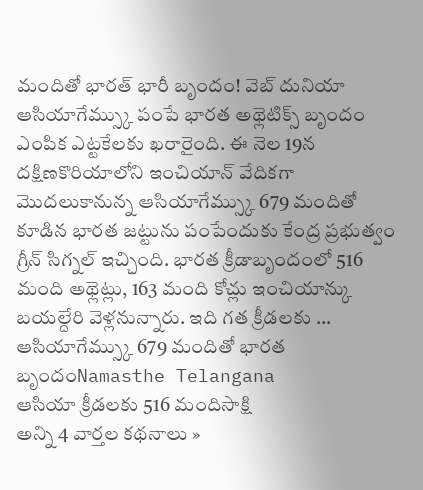మందితో భారత్ భారీ బృందం! వెబ్ దునియా
ఆసియాగేమ్స్కు పంపే భారత అథ్లెటిక్స్ బృందం ఎంపిక ఎట్టకేలకు ఖరారైంది. ఈ నెల 19న దక్షిణకొరియాలోని ఇంచియాన్ వేదికగా మొదలుకానున్న ఆసియాగేమ్స్కు 679 మందితో కూడిన భారత జట్టును పంపేందుకు కేంద్ర ప్రభుత్వం గ్రీన్ సిగ్నల్ ఇచ్చింది. భారత క్రీడాబృందంలో 516 మంది అథ్లెట్లు, 163 మంది కోచ్లు ఇంచియాన్కు బయల్దేరి వెళ్లనున్నారు. ఇది గత క్రీడలకు ...
ఆసియాగేమ్స్కు 679 మందితో భారత బృందంNamasthe Telangana
ఆసియా క్రీడలకు 516 మందిసాక్షి
అన్ని 4 వార్తల కథనాలు »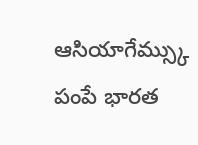ఆసియాగేమ్స్కు పంపే భారత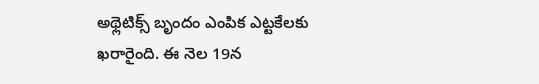అథ్లెటిక్స్ బృందం ఎంపిక ఎట్టకేలకు ఖరారైంది. ఈ నెల 19న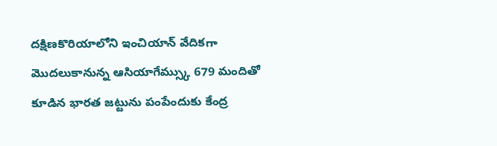దక్షిణకొరియాలోని ఇంచియాన్ వేదికగా మొదలుకానున్న ఆసియాగేమ్స్కు 679 మందితో కూడిన భారత జట్టును పంపేందుకు కేంద్ర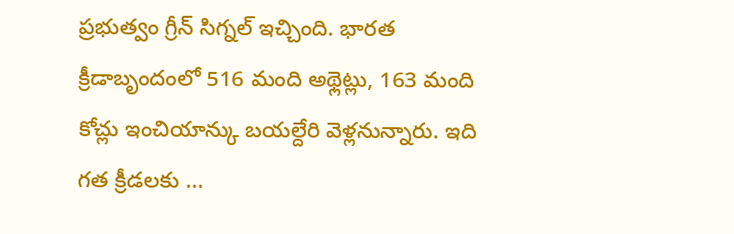ప్రభుత్వం గ్రీన్ సిగ్నల్ ఇచ్చింది. భారత క్రీడాబృందంలో 516 మంది అథ్లెట్లు, 163 మంది కోచ్లు ఇంచియాన్కు బయల్దేరి వెళ్లనున్నారు. ఇది గత క్రీడలకు ...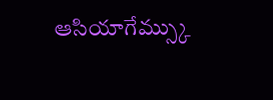ఆసియాగేమ్స్కు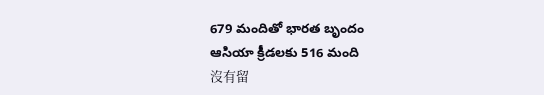679 మందితో భారత బృందం
ఆసియా క్రీడలకు 516 మంది
沒有留